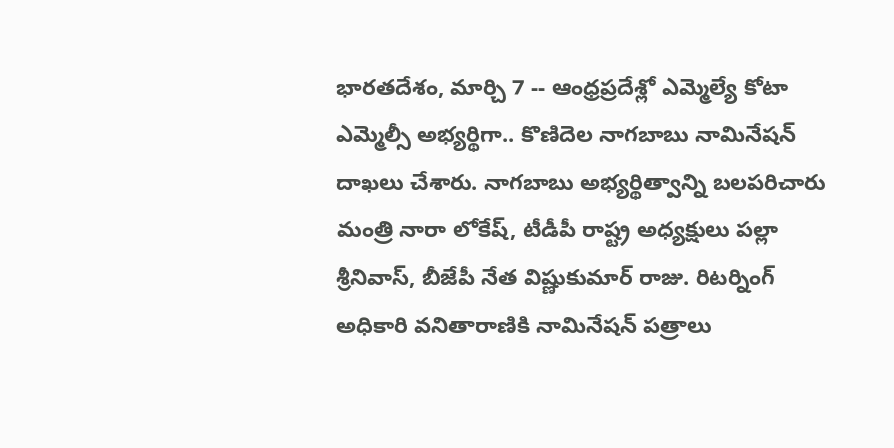భారతదేశం, మార్చి 7 -- ఆంధ్రప్రదేశ్లో ఎమ్మెల్యే కోటా ఎమ్మెల్సీ అభ్యర్థిగా.. కొణిదెల నాగబాబు నామినేషన్ దాఖలు చేశారు. నాగబాబు అభ్యర్థిత్వాన్ని బలపరిచారు మంత్రి నారా లోకేష్, టీడీపీ రాష్ట్ర అధ్యక్షులు పల్లా శ్రీనివాస్, బీజేపీ నేత విష్ణుకుమార్ రాజు. రిటర్నింగ్ అధికారి వనితారాణికి నామినేషన్ పత్రాలు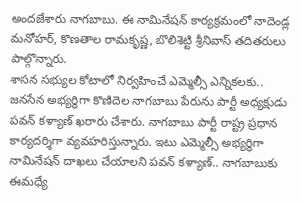అందజేశారు నాగబాబు. ఈ నామినేషన్ కార్యక్రమంలో నాదెండ్ల మనోహర్, కొణతాల రామకృష్ణ, బొలిశెట్టి శ్రీనివాస్ తదితరులు పాల్గొన్నారు.
శాసన సభ్యుల కోటాలో నిర్వహించే ఎమ్మెల్సీ ఎన్నికలకు.. జనసేన అభ్యర్థిగా కొణిదెల నాగబాబు పేరును పార్టీ అధ్యక్షుడు పవన్ కళ్యాణ్ ఖరారు చేశారు. నాగబాబు పార్టీ రాష్ట్ర ప్రధాన కార్యదర్శిగా వ్యవహరిస్తున్నారు. ఇటు ఎమ్మెల్సీ అభ్యర్థిగా నామినేషన్ దాఖలు చేయాలని పవన్ కళ్యాణ్.. నాగబాబుకు ఈమధ్యే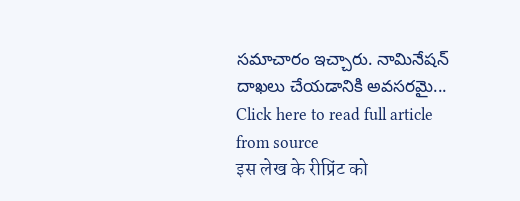సమాచారం ఇచ్చారు. నామినేషన్ దాఖలు చేయడానికి అవసరమై...
Click here to read full article from source
इस लेख के रीप्रिंट को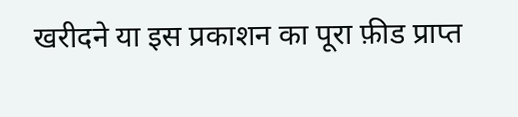खरीदने या इस प्रकाशन का पूरा फ़ीड प्राप्त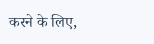करने के लिए,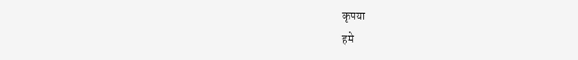कृपया
हमे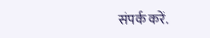संपर्क करें.